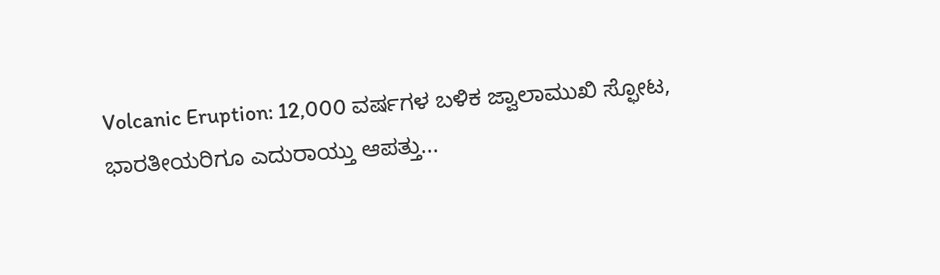Volcanic Eruption: 12,000 ವರ್ಷಗಳ ಬಳಿಕ ಜ್ವಾಲಾಮುಖಿ ಸ್ಫೋಟ, ಭಾರತೀಯರಿಗೂ ಎದುರಾಯ್ತು ಆಪತ್ತು...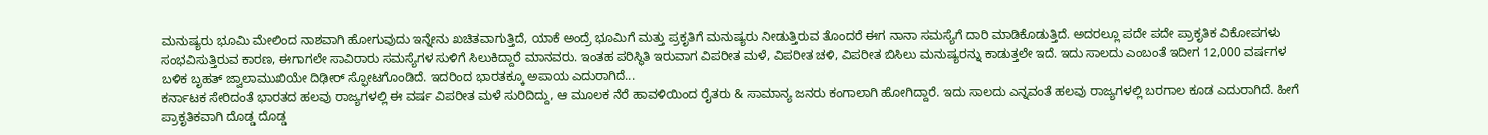ಮನುಷ್ಯರು ಭೂಮಿ ಮೇಲಿಂದ ನಾಶವಾಗಿ ಹೋಗುವುದು ಇನ್ನೇನು ಖಚಿತವಾಗುತ್ತಿದೆ, ಯಾಕೆ ಅಂದ್ರೆ ಭೂಮಿಗೆ ಮತ್ತು ಪ್ರಕೃತಿಗೆ ಮನುಷ್ಯರು ನೀಡುತ್ತಿರುವ ತೊಂದರೆ ಈಗ ನಾನಾ ಸಮಸ್ಯೆಗೆ ದಾರಿ ಮಾಡಿಕೊಡುತ್ತಿದೆ. ಅದರಲ್ಲೂ ಪದೇ ಪದೇ ಪ್ರಾಕೃತಿಕ ವಿಕೋಪಗಳು ಸಂಭವಿಸುತ್ತಿರುವ ಕಾರಣ, ಈಗಾಗಲೇ ಸಾವಿರಾರು ಸಮಸ್ಯೆಗಳ ಸುಳಿಗೆ ಸಿಲುಕಿದ್ದಾರೆ ಮಾನವರು. ಇಂತಹ ಪರಿಸ್ಥಿತಿ ಇರುವಾಗ ವಿಪರೀತ ಮಳೆ, ವಿಪರೀತ ಚಳಿ, ವಿಪರೀತ ಬಿಸಿಲು ಮನುಷ್ಯರನ್ನು ಕಾಡುತ್ತಲೇ ಇದೆ. ಇದು ಸಾಲದು ಎಂಬಂತೆ ಇದೀಗ 12,000 ವರ್ಷಗಳ ಬಳಿಕ ಬೃಹತ್ ಜ್ವಾಲಾಮುಖಿಯೇ ದಿಢೀರ್ ಸ್ಫೋಟಗೊಂಡಿದೆ. ಇದರಿಂದ ಭಾರತಕ್ಕೂ ಅಪಾಯ ಎದುರಾಗಿದೆ...
ಕರ್ನಾಟಕ ಸೇರಿದಂತೆ ಭಾರತದ ಹಲವು ರಾಜ್ಯಗಳಲ್ಲಿ ಈ ವರ್ಷ ವಿಪರೀತ ಮಳೆ ಸುರಿದಿದ್ದು, ಆ ಮೂಲಕ ನೆರೆ ಹಾವಳಿಯಿಂದ ರೈತರು & ಸಾಮಾನ್ಯ ಜನರು ಕಂಗಾಲಾಗಿ ಹೋಗಿದ್ದಾರೆ. ಇದು ಸಾಲದು ಎನ್ನವಂತೆ ಹಲವು ರಾಜ್ಯಗಳಲ್ಲಿ ಬರಗಾಲ ಕೂಡ ಎದುರಾಗಿದೆ. ಹೀಗೆ ಪ್ರಾಕೃತಿಕವಾಗಿ ದೊಡ್ಡ ದೊಡ್ಡ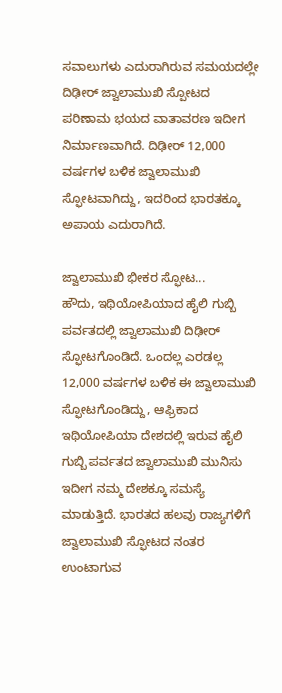ಸವಾಲುಗಳು ಎದುರಾಗಿರುವ ಸಮಯದಲ್ಲೇ ದಿಢೀರ್ ಜ್ವಾಲಾಮುಖಿ ಸ್ಪೋಟದ ಪರಿಣಾಮ ಭಯದ ವಾತಾವರಣ ಇದೀಗ ನಿರ್ಮಾಣವಾಗಿದೆ. ದಿಢೀರ್ 12,000 ವರ್ಷಗಳ ಬಳಿಕ ಜ್ವಾಲಾಮುಖಿ ಸ್ಫೋಟವಾಗಿದ್ದು, ಇದರಿಂದ ಭಾರತಕ್ಕೂ ಅಪಾಯ ಎದುರಾಗಿದೆ.

ಜ್ವಾಲಾಮುಖಿ ಭೀಕರ ಸ್ಫೋಟ...
ಹೌದು, ಇಥಿಯೋಪಿಯಾದ ಹೈಲಿ ಗುಬ್ಬಿ ಪರ್ವತದಲ್ಲಿ ಜ್ವಾಲಾಮುಖಿ ದಿಢೀರ್ ಸ್ಫೋಟಗೊಂಡಿದೆ. ಒಂದಲ್ಲ ಎರಡಲ್ಲ 12,000 ವರ್ಷಗಳ ಬಳಿಕ ಈ ಜ್ವಾಲಾಮುಖಿ ಸ್ಫೋಟಗೊಂಡಿದ್ದು, ಆಫ್ರಿಕಾದ ಇಥಿಯೋಪಿಯಾ ದೇಶದಲ್ಲಿ ಇರುವ ಹೈಲಿ ಗುಬ್ಬಿ ಪರ್ವತದ ಜ್ವಾಲಾಮುಖಿ ಮುನಿಸು ಇದೀಗ ನಮ್ಮ ದೇಶಕ್ಕೂ ಸಮಸ್ಯೆ ಮಾಡುತ್ತಿದೆ. ಭಾರತದ ಹಲವು ರಾಜ್ಯಗಳಿಗೆ ಜ್ವಾಲಾಮುಖಿ ಸ್ಫೋಟದ ನಂತರ ಉಂಟಾಗುವ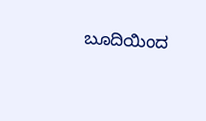ಬೂದಿಯಿಂದ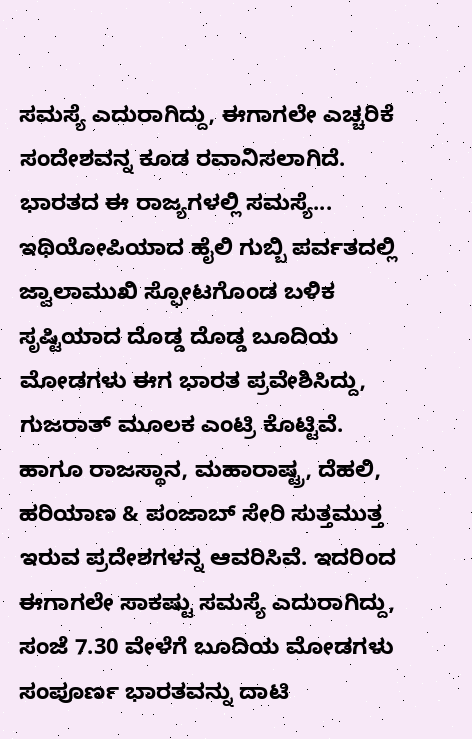ಸಮಸ್ಯೆ ಎದುರಾಗಿದ್ದು, ಈಗಾಗಲೇ ಎಚ್ಚರಿಕೆ ಸಂದೇಶವನ್ನ ಕೂಡ ರವಾನಿಸಲಾಗಿದೆ.
ಭಾರತದ ಈ ರಾಜ್ಯಗಳಲ್ಲಿ ಸಮಸ್ಯೆ...
ಇಥಿಯೋಪಿಯಾದ ಹೈಲಿ ಗುಬ್ಬಿ ಪರ್ವತದಲ್ಲಿ ಜ್ವಾಲಾಮುಖಿ ಸ್ಫೋಟಗೊಂಡ ಬಳಿಕ ಸೃಷ್ಟಿಯಾದ ದೊಡ್ಡ ದೊಡ್ಡ ಬೂದಿಯ ಮೋಡಗಳು ಈಗ ಭಾರತ ಪ್ರವೇಶಿಸಿದ್ದು, ಗುಜರಾತ್ ಮೂಲಕ ಎಂಟ್ರಿ ಕೊಟ್ಟಿವೆ. ಹಾಗೂ ರಾಜಸ್ಥಾನ, ಮಹಾರಾಷ್ಟ್ರ, ದೆಹಲಿ, ಹರಿಯಾಣ & ಪಂಜಾಬ್ ಸೇರಿ ಸುತ್ತಮುತ್ತ ಇರುವ ಪ್ರದೇಶಗಳನ್ನ ಆವರಿಸಿವೆ. ಇದರಿಂದ ಈಗಾಗಲೇ ಸಾಕಷ್ಟು ಸಮಸ್ಯೆ ಎದುರಾಗಿದ್ದು, ಸಂಜೆ 7.30 ವೇಳೆಗೆ ಬೂದಿಯ ಮೋಡಗಳು ಸಂಪೂರ್ಣ ಭಾರತವನ್ನು ದಾಟಿ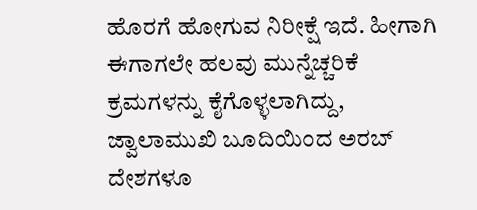ಹೊರಗೆ ಹೋಗುವ ನಿರೀಕ್ಷೆ ಇದೆ. ಹೀಗಾಗಿ ಈಗಾಗಲೇ ಹಲವು ಮುನ್ನೆಚ್ಚರಿಕೆ ಕ್ರಮಗಳನ್ನು ಕೈಗೊಳ್ಳಲಾಗಿದ್ದು, ಜ್ವಾಲಾಮುಖಿ ಬೂದಿಯಿಂದ ಅರಬ್ ದೇಶಗಳೂ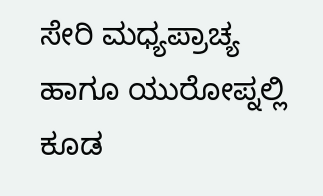ಸೇರಿ ಮಧ್ಯಪ್ರಾಚ್ಯ ಹಾಗೂ ಯುರೋಪ್ನಲ್ಲಿ ಕೂಡ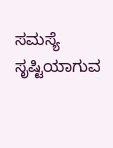ಸಮಸ್ಯೆ ಸೃಷ್ಟಿಯಾಗುವ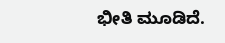ಭೀತಿ ಮೂಡಿದೆ.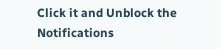Click it and Unblock the Notifications